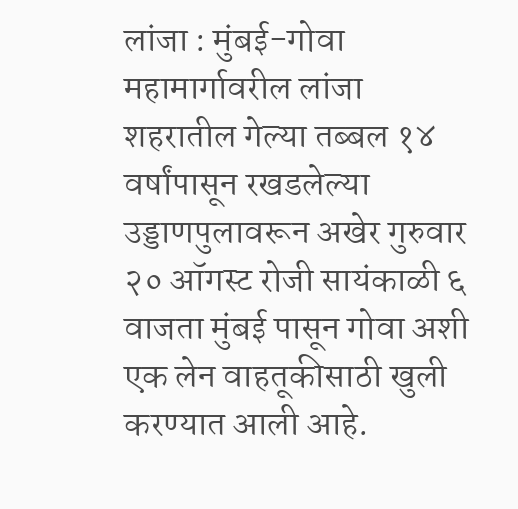लांजा : मुंबई-गोवा महामार्गावरील लांजा शहरातील गेल्या तब्बल १४ वर्षांपासून रखडलेल्या उड्डाणपुलावरून अखेर गुरुवार २० ऑगस्ट रोजी सायंकाळी ६ वाजता मुंबई पासून गोवा अशी एक लेन वाहतूकीसाठी खुली करण्यात आली आहे.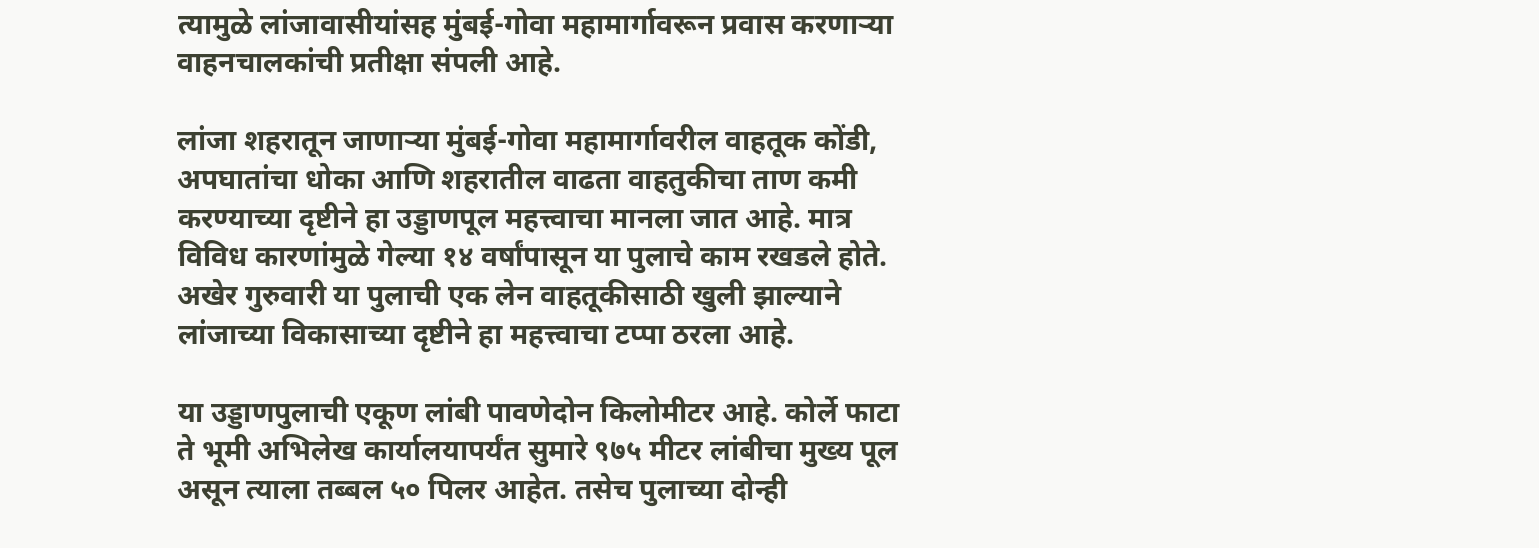त्यामुळे लांजावासीयांसह मुंबई-गोवा महामार्गावरून प्रवास करणाऱ्या वाहनचालकांची प्रतीक्षा संपली आहे.

लांजा शहरातून जाणाऱ्या मुंबई-गोवा महामार्गावरील वाहतूक कोंडी, अपघातांचा धोका आणि शहरातील वाढता वाहतुकीचा ताण कमी करण्याच्या दृष्टीने हा उड्डाणपूल महत्त्वाचा मानला जात आहे. मात्र विविध कारणांमुळे गेल्या १४ वर्षांपासून या पुलाचे काम रखडले होते. अखेर गुरुवारी या पुलाची एक लेन वाहतूकीसाठी खुली झाल्याने लांजाच्या विकासाच्या दृष्टीने हा महत्त्वाचा टप्पा ठरला आहे.

या उड्डाणपुलाची एकूण लांबी पावणेदोन किलोमीटर आहे. कोर्ले फाटा ते भूमी अभिलेख कार्यालयापर्यंत सुमारे ९७५ मीटर लांबीचा मुख्य पूल असून त्याला तब्बल ५० पिलर आहेत. तसेच पुलाच्या दोन्ही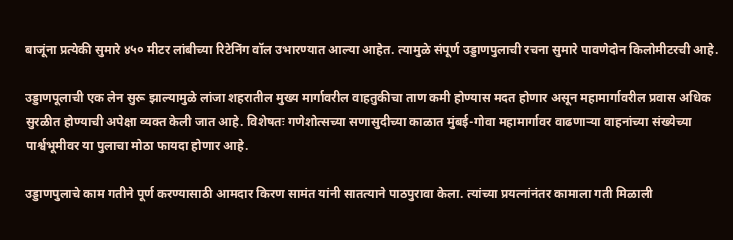बाजूंना प्रत्येकी सुमारे ४५० मीटर लांबीच्या रिटेनिंग वॉल उभारण्यात आल्या आहेत. त्यामुळे संपूर्ण उड्डाणपुलाची रचना सुमारे पावणेदोन किलोमीटरची आहे.

उड्डाणपूलाची एक लेन सुरू झाल्यामुळे लांजा शहरातील मुख्य मार्गावरील वाहतुकीचा ताण कमी होण्यास मदत होणार असून महामार्गावरील प्रवास अधिक सुरळीत होण्याची अपेक्षा व्यक्त केली जात आहे. विशेषतः गणेशोत्सच्या सणासुदीच्या काळात मुंबई-गोवा महामार्गावर वाढणाऱ्या वाहनांच्या संख्येच्या पार्श्वभूमीवर या पुलाचा मोठा फायदा होणार आहे.

उड्डाणपुलाचे काम गतीने पूर्ण करण्यासाठी आमदार किरण सामंत यांनी सातत्याने पाठपुरावा केला. त्यांच्या प्रयत्नांनंतर कामाला गती मिळाली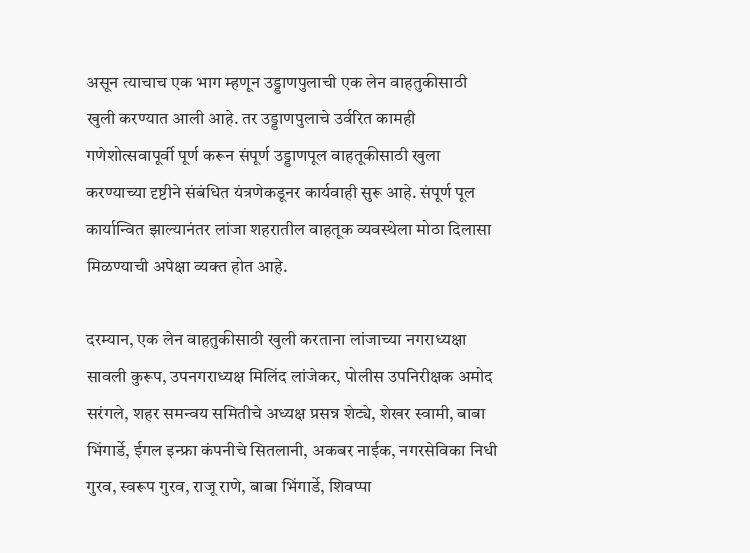असून त्याचाच एक भाग म्हणून उड्डाणपुलाची एक लेन वाहतुकीसाठी खुली करण्यात आली आहे. तर उड्डाणपुलाचे उर्वरित कामही गणेशोत्सवापूर्वी पूर्ण करून संपूर्ण उड्डाणपूल वाहतूकीसाठी खुला करण्याच्या दृष्टीने संबंधित यंत्रणेकडूनर कार्यवाही सुरू आहे. संपूर्ण पूल कार्यान्वित झाल्यानंतर लांजा शहरातील वाहतूक व्यवस्थेला मोठा दिलासा मिळण्याची अपेक्षा व्यक्त होत आहे.

दरम्यान, एक लेन वाहतुकीसाठी खुली करताना लांजाच्या नगराध्यक्षा सावली कुरूप, उपनगराध्यक्ष मिलिंद लांजेकर, पोलीस उपनिरीक्षक अमोद सरंगले, शहर समन्वय समितीचे अध्यक्ष प्रसन्न शेट्ये, शेखर स्वामी, बाबा भिंगार्डे, ईगल इन्फ्रा कंपनीचे सितलानी, अकबर नाईक, नगरसेविका निधी गुरव, स्वरूप गुरव, राजू राणे, बाबा भिंगार्डे, शिवप्पा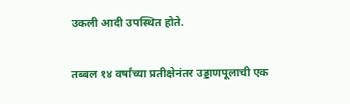उकली आदी उपस्थित होते.

तब्बल १४ वर्षांच्या प्रतीक्षेनंतर उड्डाणपूलाची एक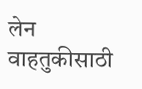लेन वाहतुकीसाठी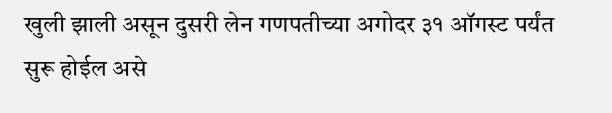खुली झाली असून दुसरी लेन गणपतीच्या अगोदर ३१ ऑगस्ट पर्यंत सुरू होईल असे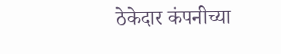ठेकेदार कंपनीच्या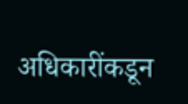अधिकारींकडून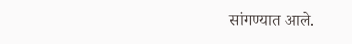सांगण्यात आले.